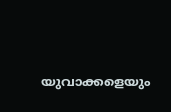യുവാക്കളെയും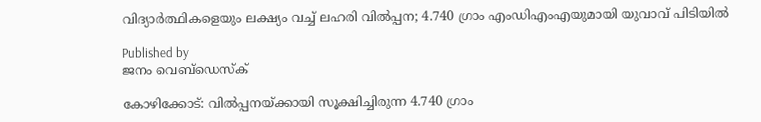വിദ്യാര്‍ത്ഥികളെയും ലക്ഷ്യം വച്ച് ലഹരി വില്‍പ്പന; 4.740 ഗ്രാം എംഡിഎംഎയുമായി യുവാവ് പിടിയില്‍

Published by
ജനം വെബ്‌ഡെസ്ക്

കോഴിക്കോട്: വില്‍പ്പനയ്‌ക്കായി സൂക്ഷിച്ചിരുന്ന 4.740 ഗ്രാം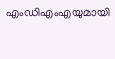എംഡിഎംഎയുമായി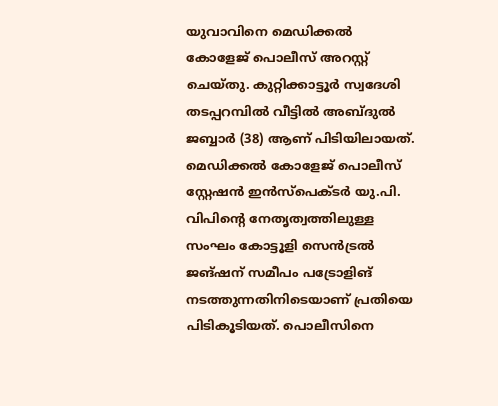യുവാവിനെ മെഡിക്കല്‍ കോളേജ് പൊലീസ് അറസ്റ്റ് ചെയ്തു. കുറ്റിക്കാട്ടൂര്‍ സ്വദേശി തടപ്പറമ്പില്‍ വീട്ടില്‍ അബ്ദുല്‍ ജബ്ബാര്‍ (38) ആണ് പിടിയിലായത്. മെഡിക്കല്‍ കോളേജ് പൊലീസ് സ്റ്റേഷന്‍ ഇന്‍സ്‌പെക്ടര്‍ യു.പി. വിപിന്റെ നേതൃത്വത്തിലുള്ള സംഘം കോട്ടൂളി സെന്‍ട്രല്‍ ജങ്ഷന് സമീപം പട്രോളിങ് നടത്തുന്നതിനിടെയാണ് പ്രതിയെ പിടികൂടിയത്. പൊലീസിനെ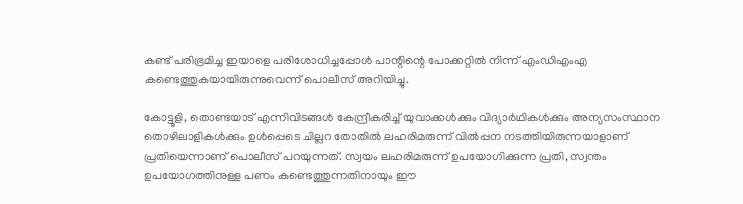കണ്ട് പരിഭ്രമിച്ച ഇയാളെ പരിശോധിച്ചപ്പോള്‍ പാന്റിന്റെ പോക്കറ്റില്‍ നിന്ന് എംഡിഎംഎ കണ്ടെത്തുകയായിരുന്നുവെന്ന് പൊലീസ് അറിയിച്ചു.

കോട്ടൂളി, തൊണ്ടയാട് എന്നിവിടങ്ങള്‍ കേന്ദ്രീകരിച്ച് യുവാക്കള്‍ക്കും വിദ്യാര്‍ഥികള്‍ക്കും അന്യസംസ്ഥാന തൊഴിലാളികള്‍ക്കും ഉള്‍പ്പെടെ ചില്ലറ തോതില്‍ ലഹരിമരുന്ന് വില്‍പ്പന നടത്തിയിരുന്നയാളാണ് പ്രതിയെന്നാണ് പൊലീസ് പറയുന്നത്. സ്വയം ലഹരിമരുന്ന് ഉപയോഗിക്കുന്ന പ്രതി, സ്വന്തം ഉപയോഗത്തിനുള്ള പണം കണ്ടെത്തുന്നതിനായും ഈ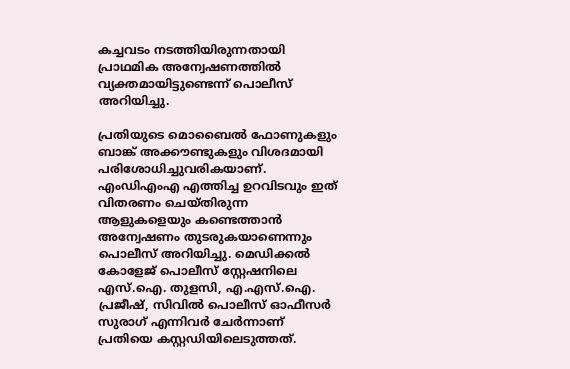കച്ചവടം നടത്തിയിരുന്നതായി പ്രാഥമിക അന്വേഷണത്തില്‍ വ്യക്തമായിട്ടുണ്ടെന്ന് പൊലീസ് അറിയിച്ചു.

പ്രതിയുടെ മൊബൈല്‍ ഫോണുകളും ബാങ്ക് അക്കൗണ്ടുകളും വിശദമായി പരിശോധിച്ചുവരികയാണ്. എംഡിഎംഎ എത്തിച്ച ഉറവിടവും ഇത് വിതരണം ചെയ്തിരുന്ന ആളുകളെയും കണ്ടെത്താന്‍ അന്വേഷണം തുടരുകയാണെന്നും പൊലീസ് അറിയിച്ചു. മെഡിക്കല്‍ കോളേജ് പൊലീസ് സ്റ്റേഷനിലെ എസ്.ഐ. തുളസി, എ.എസ്.ഐ. പ്രജീഷ്, സിവില്‍ പൊലീസ് ഓഫീസര്‍ സുരാഗ് എന്നിവര്‍ ചേര്‍ന്നാണ് പ്രതിയെ കസ്റ്റഡിയിലെടുത്തത്.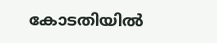കോടതിയില്‍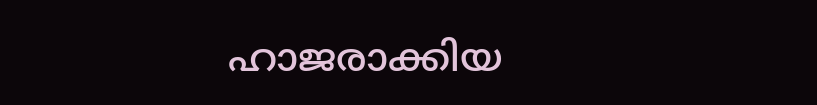ഹാജരാക്കിയ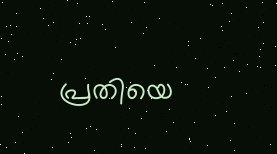പ്രതിയെ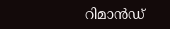റിമാന്‍ഡ്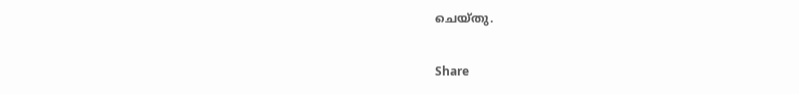ചെയ്തു.

Share